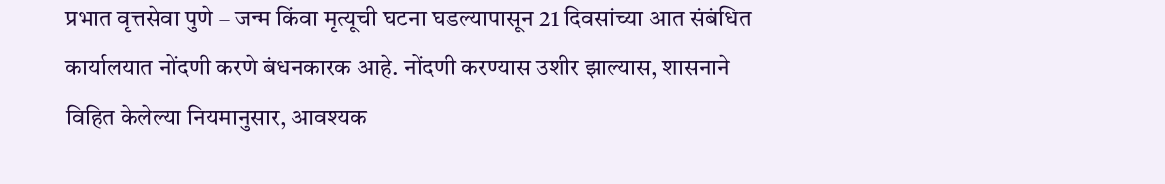प्रभात वृत्तसेवा पुणे – जन्म किंवा मृत्यूची घटना घडल्यापासून 21 दिवसांच्या आत संबंधित कार्यालयात नोंदणी करणे बंधनकारक आहे. नोंदणी करण्यास उशीर झाल्यास, शासनाने विहित केलेल्या नियमानुसार, आवश्यक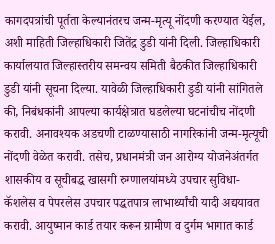कागदपत्रांची पूर्तता केल्यानंतरच जन्म-मृत्यू नोंदणी करण्यात येईल, अशी माहिती जिल्हाधिकारी जितेंद्र डुडी यांनी दिली. जिल्हाधिकारी कार्यालयात जिल्हास्तरीय समन्वय समिती बैठकीत जिल्हाधिकारी डुडी यांनी सूचना दिल्या. यावेळी जिल्हाधिकारी डुडी यांनी सांगितले की, निबंधकांनी आपल्या कार्यक्षेत्रात घडलेल्या घटनांचीच नोंदणी करावी. अनावश्यक अडचणी टाळण्यासाठी नागरिकांनी जन्म-मृत्यूची नोंदणी वेळेत करावी. तसेच, प्रधानमंत्री जन आरोग्य योजनेअंतर्गत शासकीय व सूचीबद्ध खासगी रुग्णालयांमध्ये उपचार सुविधा-कॅशलेस व पेपरलेस उपचार पद्धतपात्र लाभार्थ्यांची यादी अद्ययावत करावी. आयुष्मान कार्ड तयार करून ग्रामीण व दुर्गम भागात कार्ड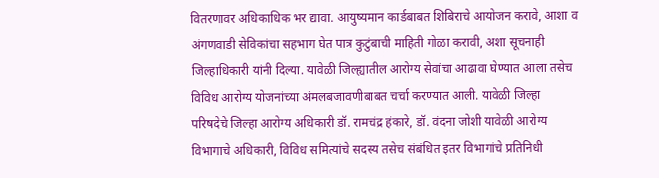वितरणावर अधिकाधिक भर द्यावा. आयुष्यमान कार्डबाबत शिबिराचे आयोजन करावे, आशा व अंगणवाडी सेविकांचा सहभाग घेत पात्र कुटुंबाची माहिती गोळा करावी, अशा सूचनाही जिल्हाधिकारी यांनी दिल्या. यावेळी जिल्ह्यातील आरोग्य सेवांचा आढावा घेण्यात आला तसेच विविध आरोग्य योजनांच्या अंमलबजावणीबाबत चर्चा करण्यात आली. यावेळी जिल्हा परिषदेचे जिल्हा आरोग्य अधिकारी डॉ. रामचंद्र हंकारे, डॉ. वंदना जोशी यावेळी आरोग्य विभागाचे अधिकारी, विविध समित्यांचे सदस्य तसेच संबंधित इतर विभागांचे प्रतिनिधी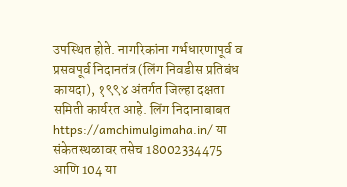उपस्थित होते. नागरिकांना गर्भधारणापूर्व व प्रसवपूर्व निदानतंत्र (लिंग निवडीस प्रतिबंध कायदा), १९९४ अंतर्गत जिल्हा दक्षता समिती कार्यरत आहे. लिंग निदानाबाबत https://amchimulgimaha.in/ या संकेतस्थळावर तसेच 18002334475 आणि 104 या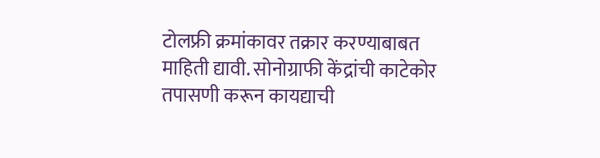टोलफ्री क्रमांकावर तक्रार करण्याबाबत माहिती द्यावी. सोनोग्राफी केंद्रांची काटेकोर तपासणी करून कायद्याची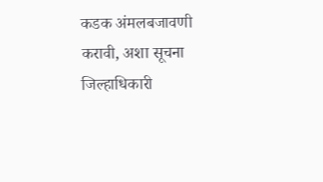कडक अंमलबजावणी करावी, अशा सूचना जिल्हाधिकारी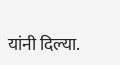यांनी दिल्या.